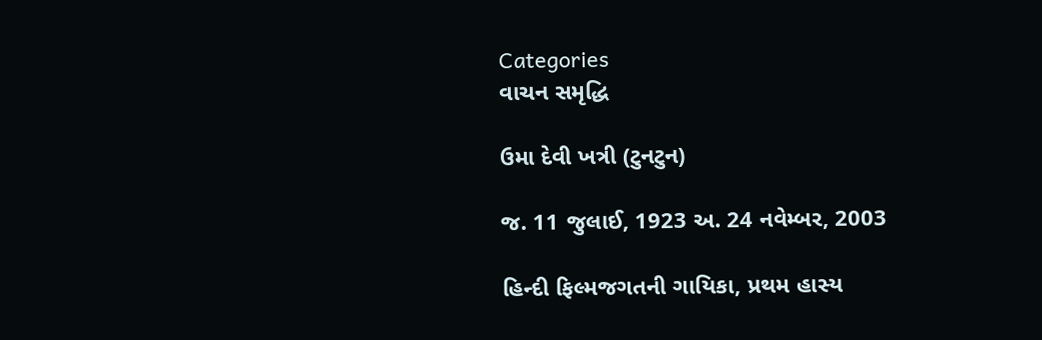Categories
વાચન સમૃદ્ધિ

ઉમા દેવી ખત્રી (ટુનટુન)

જ. 11 જુલાઈ, 1923 અ. 24 નવેમ્બર, 2003

હિન્દી ફિલ્મજગતની ગાયિકા, પ્રથમ હાસ્ય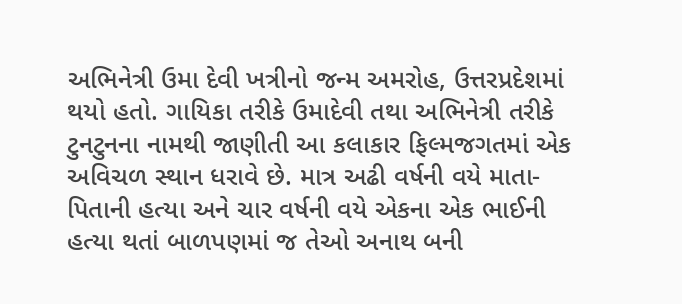અભિનેત્રી ઉમા દેવી ખત્રીનો જન્મ અમરોહ, ઉત્તરપ્રદેશમાં થયો હતો. ગાયિકા તરીકે ઉમાદેવી તથા અભિનેત્રી તરીકે ટુનટુનના નામથી જાણીતી આ કલાકાર ફિલ્મજગતમાં એક અવિચળ સ્થાન ધરાવે છે. માત્ર અઢી વર્ષની વયે માતા-પિતાની હત્યા અને ચાર વર્ષની વયે એકના એક ભાઈની હત્યા થતાં બાળપણમાં જ તેઓ અનાથ બની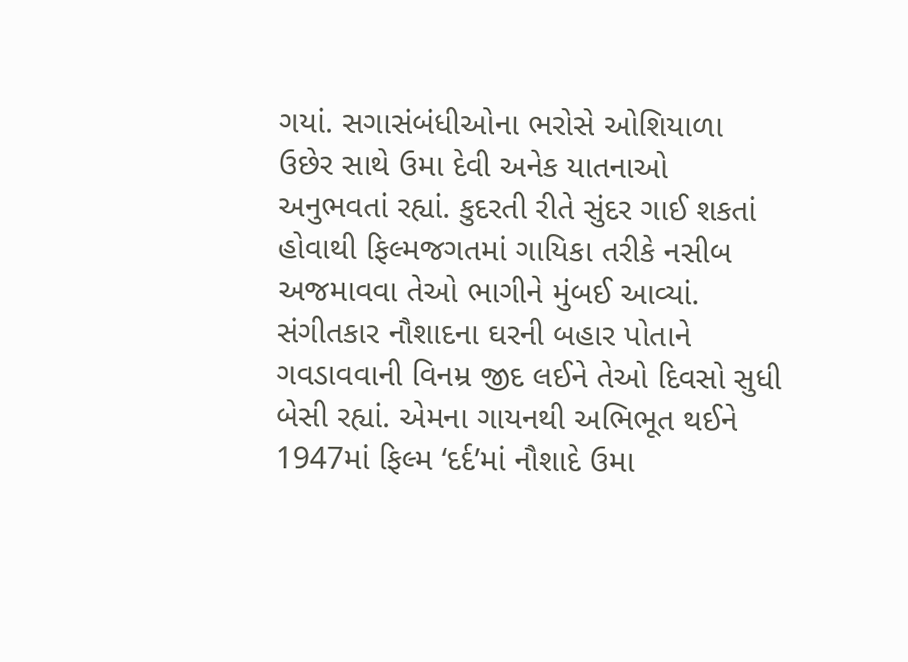ગયાં. સગાસંબંધીઓના ભરોસે ઓશિયાળા ઉછેર સાથે ઉમા દેવી અનેક યાતનાઓ અનુભવતાં રહ્યાં. કુદરતી રીતે સુંદર ગાઈ શકતાં હોવાથી ફિલ્મજગતમાં ગાયિકા તરીકે નસીબ અજમાવવા તેઓ ભાગીને મુંબઈ આવ્યાં. સંગીતકાર નૌશાદના ઘરની બહાર પોતાને ગવડાવવાની વિનમ્ર જીદ લઈને તેઓ દિવસો સુધી બેસી રહ્યાં. એમના ગાયનથી અભિભૂત થઈને 1947માં ફિલ્મ ‘દર્દ’માં નૌશાદે ઉમા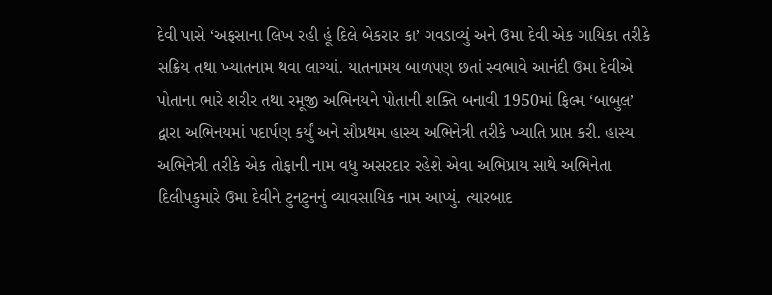દેવી પાસે ‘અફસાના લિખ રહી હૂં દિલે બેકરાર કા’ ગવડાવ્યું અને ઉમા દેવી એક ગાયિકા તરીકે સક્રિય તથા ખ્યાતનામ થવા લાગ્યાં. યાતનામય બાળપણ છતાં સ્વભાવે આનંદી ઉમા દેવીએ પોતાના ભારે શરીર તથા રમૂજી અભિનયને પોતાની શક્તિ બનાવી 1950માં ફિલ્મ ‘બાબુલ’ દ્વારા અભિનયમાં પદાર્પણ કર્યું અને સૌપ્રથમ હાસ્ય અભિનેત્રી તરીકે ખ્યાતિ પ્રાપ્ત કરી. હાસ્ય અભિનેત્રી તરીકે એક તોફાની નામ વધુ અસરદાર રહેશે એવા અભિપ્રાય સાથે અભિનેતા દિલીપકુમારે ઉમા દેવીને ટુનટુનનું વ્યાવસાયિક નામ આપ્યું. ત્યારબાદ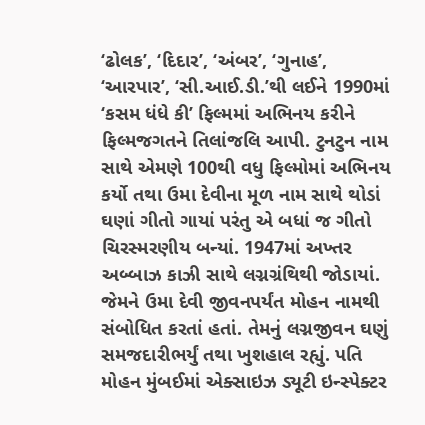‘ઢોલક’, ‘દિદાર’, ‘અંબર’, ‘ગુનાહ’, ‘આરપાર’, ‘સી.આઈ.ડી.’થી લઈને 1990માં ‘કસમ ધંધે કી’ ફિલ્મમાં અભિનય કરીને ફિલ્મજગતને તિલાંજલિ આપી. ટુનટુન નામ સાથે એમણે 100થી વધુ ફિલ્મોમાં અભિનય કર્યો તથા ઉમા દેવીના મૂળ નામ સાથે થોડાં ઘણાં ગીતો ગાયાં પરંતુ એ બધાં જ ગીતો ચિરસ્મરણીય બન્યાં. 1947માં અખ્તર અબ્બાઝ કાઝી સાથે લગ્નગ્રંથિથી જોડાયાં. જેમને ઉમા દેવી જીવનપર્યંત મોહન નામથી સંબોધિત કરતાં હતાં. તેમનું લગ્નજીવન ઘણું સમજદારીભર્યું તથા ખુશહાલ રહ્યું. પતિ મોહન મુંબઈમાં એક્સાઇઝ ડ્યૂટી ઇન્સ્પેક્ટર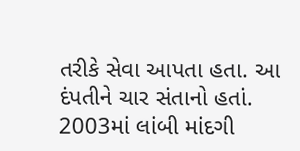તરીકે સેવા આપતા હતા. આ દંપતીને ચાર સંતાનો હતાં. 2003માં લાંબી માંદગી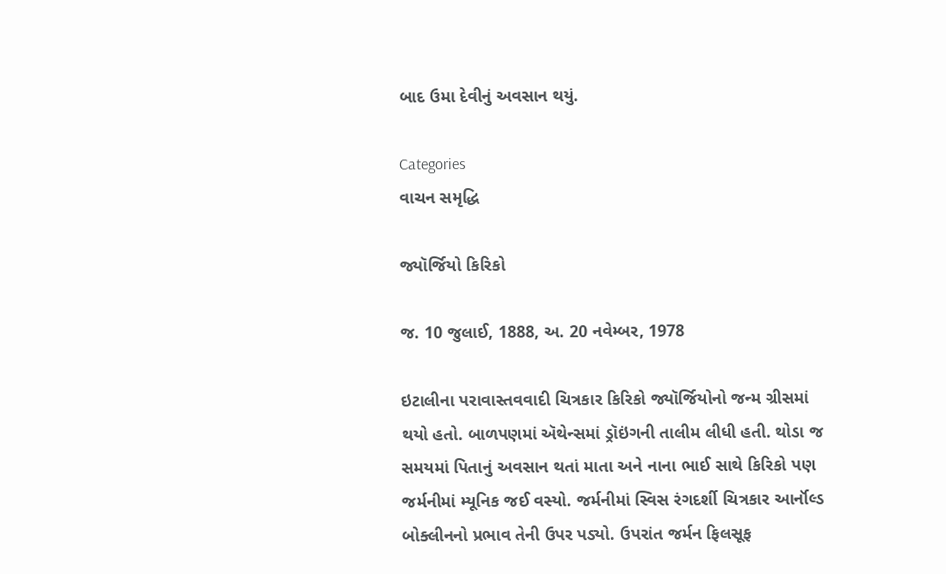બાદ ઉમા દેવીનું અવસાન થયું.

Categories
વાચન સમૃદ્ધિ

જ્યૉર્જિયો કિરિકો

જ. 10 જુલાઈ, 1888, અ. 20 નવેમ્બર, 1978

ઇટાલીના પરાવાસ્તવવાદી ચિત્રકાર કિરિકો જ્યૉર્જિયોનો જન્મ ગ્રીસમાં થયો હતો. બાળપણમાં ઍથેન્સમાં ડ્રૉઇંગની તાલીમ લીધી હતી. થોડા જ સમયમાં પિતાનું અવસાન થતાં માતા અને નાના ભાઈ સાથે કિરિકો પણ જર્મનીમાં મ્યૂનિક જઈ વસ્યો. જર્મનીમાં સ્વિસ રંગદર્શી ચિત્રકાર આર્નૉલ્ડ બોક્લીનનો પ્રભાવ તેની ઉપર પડ્યો. ઉપરાંત જર્મન ફિલસૂફ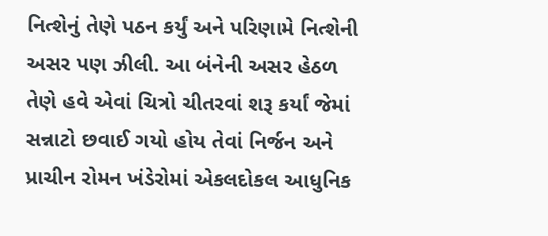નિત્શેનું તેણે પઠન કર્યું અને પરિણામે નિત્શેની અસર પણ ઝીલી. આ બંનેની અસર હેઠળ તેણે હવે એવાં ચિત્રો ચીતરવાં શરૂ કર્યાં જેમાં સન્નાટો છવાઈ ગયો હોય તેવાં નિર્જન અને પ્રાચીન રોમન ખંડેરોમાં એકલદોકલ આધુનિક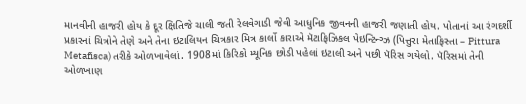માનવીની હાજરી હોય કે દૂર ક્ષિતિજે ચાલી જતી રેલવેગાડી જેવી આધુનિક જીવનની હાજરી જણાતી હોય. પોતાનાં આ રંગદર્શી પ્રકારનાં ચિત્રોને તેણે અને તેના ઇટાલિયન ચિત્રકાર મિત્ર કાર્લો કારાએ મૅટાફિઝિકલ પેઇન્ટિન્ગ્ઝ (પિત્તુરા મેતાફિસ્તા – Pittura Metafisca) તરીકે ઓળખાવેલાં. 1908માં કિરિકો મ્યૂનિક છોડી પહેલાં ઇટાલી અને પછી પૅરિસ ગયેલો. પૅરિસમાં તેની ઓળખાણ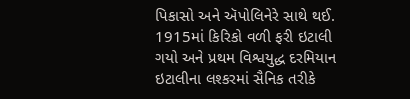પિકાસો અને ઍપોલિનેરે સાથે થઈ. 1915માં કિરિકો વળી ફરી ઇટાલી ગયો અને પ્રથમ વિશ્વયુદ્ધ દરમિયાન ઇટાલીના લશ્કરમાં સૈનિક તરીકે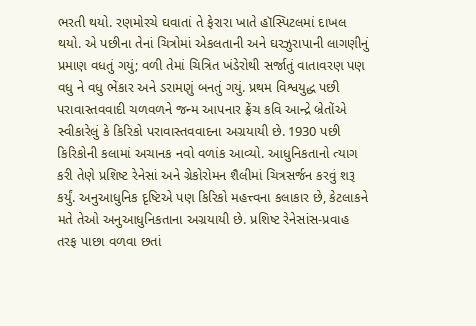ભરતી થયો. રણમોરચે ઘવાતાં તે ફેરારા ખાતે હૉસ્પિટલમાં દાખલ થયો. એ પછીના તેનાં ચિત્રોમાં એકલતાની અને ઘરઝુરાપાની લાગણીનું પ્રમાણ વધતું ગયું; વળી તેમાં ચિત્રિત ખંડેરોથી સર્જાતું વાતાવરણ પણ વધુ ને વધુ ભેંકાર અને ડરામણું બનતું ગયું. પ્રથમ વિશ્વયુદ્ધ પછી પરાવાસ્તવવાદી ચળવળને જન્મ આપનાર ફ્રેંચ કવિ આન્દ્રે બ્રેતોંએ સ્વીકારેલું કે કિરિકો પરાવાસ્તવવાદના અગ્રયાયી છે. 1930 પછી કિરિકોની કલામાં અચાનક નવો વળાંક આવ્યો. આધુનિકતાનો ત્યાગ કરી તેણે પ્રશિષ્ટ રેનેસાં અને ગ્રેકોરોમન શૈલીમાં ચિત્રસર્જન કરવું શરૂ કર્યું. અનુઆધુનિક દૃષ્ટિએ પણ કિરિકો મહત્ત્વના કલાકાર છે, કેટલાકને મતે તેઓ અનુઆધુનિકતાના અગ્રયાયી છે. પ્રશિષ્ટ રેનેસાંસ-પ્રવાહ તરફ પાછા વળવા છતાં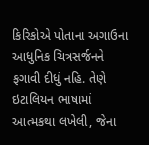કિરિકોએ પોતાના અગાઉના આધુનિક ચિત્રસર્જનને ફગાવી દીધું નહિ. તેણે ઇટાલિયન ભાષામાં આત્મકથા લખેલી, જેના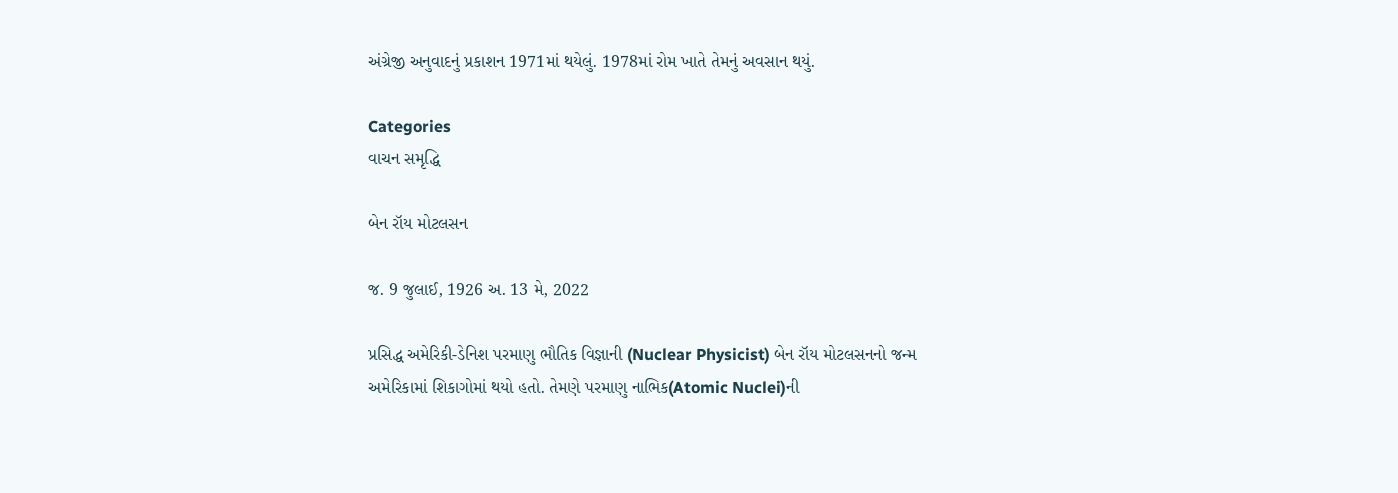અંગ્રેજી અનુવાદનું પ્રકાશન 1971માં થયેલું. 1978માં રોમ ખાતે તેમનું અવસાન થયું.

Categories
વાચન સમૃદ્ધિ

બેન રૉય મોટલસન

જ. 9 જુલાઈ, 1926 અ. 13 મે, 2022

પ્રસિદ્ધ અમેરિકી-ડેનિશ પરમાણુ ભૌતિક વિજ્ઞાની (Nuclear Physicist) બેન રૉય મોટલસનનો જન્મ અમેરિકામાં શિકાગોમાં થયો હતો. તેમણે પરમાણુ નાભિક(Atomic Nuclei)ની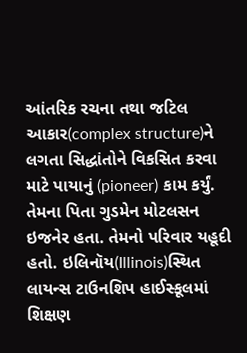આંતરિક રચના તથા જટિલ આકાર(complex structure)ને લગતા સિદ્ધાંતોને વિકસિત કરવા માટે પાયાનું (pioneer) કામ કર્યું. તેમના પિતા ગુડમેન મોટલસન ઇજનેર હતા. તેમનો પરિવાર યહૂદી હતો. ઇલિનૉય(Illinois)સ્થિત લાયન્સ ટાઉનશિપ હાઈસ્કૂલમાં શિક્ષણ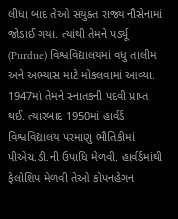લીધા બાદ તેઓ સંયુક્ત રાજ્ય નૌસેનામાં જોડાઈ ગયા. ત્યાંથી તેમને પર્ડ્યૂ (Purdue) વિશ્વવિદ્યાલયમાં વધુ તાલીમ અને અભ્યાસ માટે મોકલવામાં આવ્યા. 1947માં તેમને સ્નાતકની પદવી પ્રાપ્ત થઈ. ત્યારબાદ 1950માં હાર્વર્ડ વિશ્વવિદ્યાલય પરમાણુ ભૌતિકીમાં પીએચ.ડી.ની ઉપાધિ મેળવી. હાર્વર્ડમાંથી ફેલોશિપ મેળવી તેઓ કોપનહેગન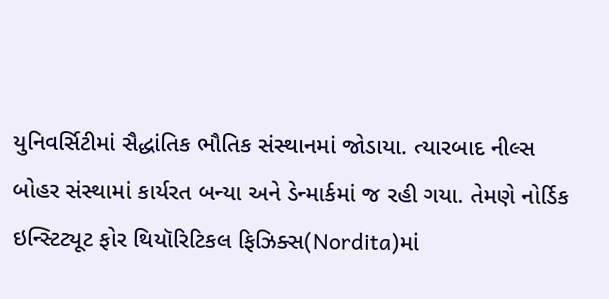યુનિવર્સિટીમાં સૈદ્ધાંતિક ભૌતિક સંસ્થાનમાં જોડાયા. ત્યારબાદ નીલ્સ બોહર સંસ્થામાં કાર્યરત બન્યા અને ડેન્માર્કમાં જ રહી ગયા. તેમણે નોર્ડિક ઇન્સ્ટિટ્યૂટ ફોર થિયૉરિટિકલ ફિઝિક્સ(Nordita)માં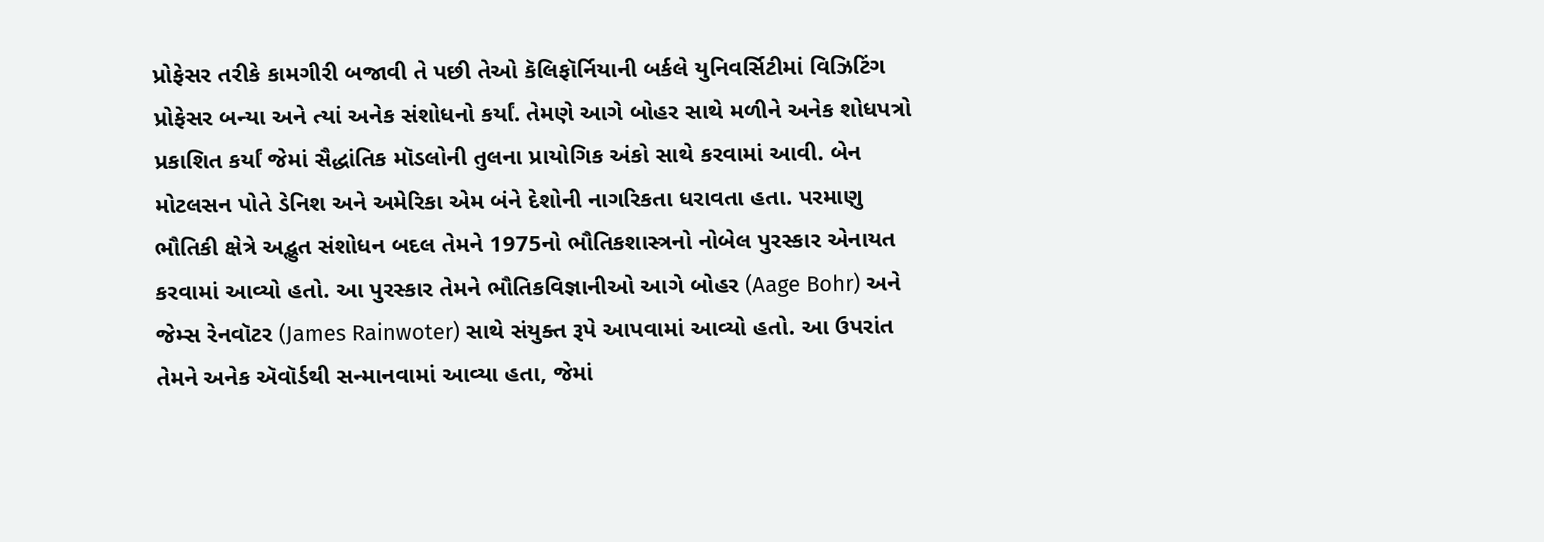પ્રોફેસર તરીકે કામગીરી બજાવી તે પછી તેઓ કૅલિફૉર્નિયાની બર્કલે યુનિવર્સિટીમાં વિઝિટિંગ પ્રોફેસર બન્યા અને ત્યાં અનેક સંશોધનો કર્યાં. તેમણે આગે બોહર સાથે મળીને અનેક શોધપત્રો પ્રકાશિત કર્યાં જેમાં સૈદ્ધાંતિક મૉડલોની તુલના પ્રાયોગિક અંકો સાથે કરવામાં આવી. બેન મોટલસન પોતે ડેનિશ અને અમેરિકા એમ બંને દેશોની નાગરિકતા ધરાવતા હતા. પરમાણુ ભૌતિકી ક્ષેત્રે અદ્ભુત સંશોધન બદલ તેમને 1975નો ભૌતિકશાસ્ત્રનો નોબેલ પુરસ્કાર એનાયત કરવામાં આવ્યો હતો. આ પુરસ્કાર તેમને ભૌતિકવિજ્ઞાનીઓ આગે બોહર (Aage Bohr) અને જેમ્સ રેનવૉટર (James Rainwoter) સાથે સંયુક્ત રૂપે આપવામાં આવ્યો હતો. આ ઉપરાંત તેમને અનેક ઍવૉર્ડથી સન્માનવામાં આવ્યા હતા, જેમાં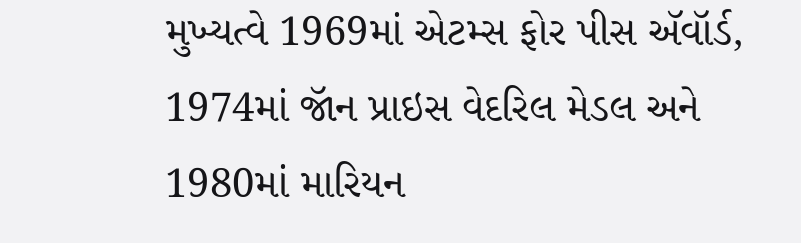મુખ્યત્વે 1969માં એટમ્સ ફોર પીસ ઍવૉર્ડ, 1974માં જૉન પ્રાઇસ વેદરિલ મેડલ અને 1980માં મારિયન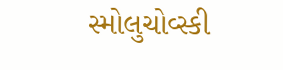સ્મોલુચોવ્સ્કી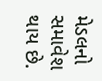મેડલનો સમાવેશ થાય છે.